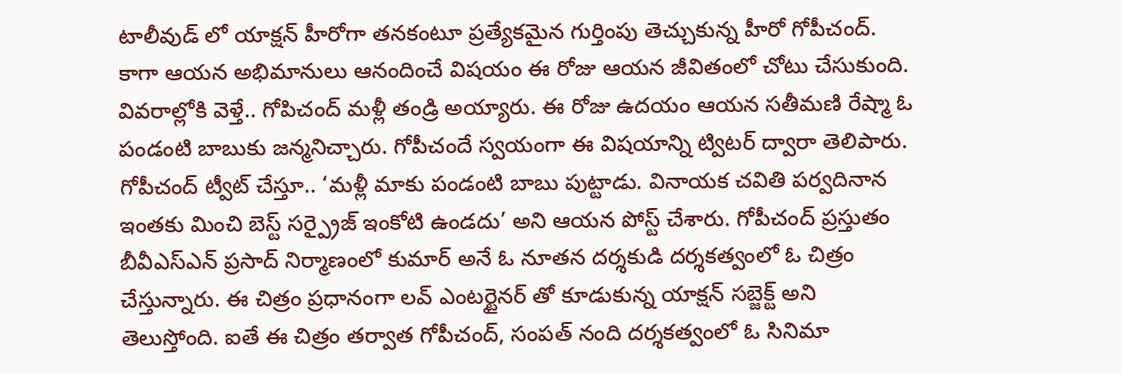టాలీవుడ్ లో యాక్షన్ హీరోగా తనకంటూ ప్రత్యేకమైన గుర్తింపు తెచ్చుకున్న హీరో గోపీచంద్. కాగా ఆయన అభిమానులు ఆనందించే విషయం ఈ రోజు ఆయన జీవితంలో చోటు చేసుకుంది. వివరాల్లోకి వెళ్తే.. గోపిచంద్ మళ్లీ తండ్రి అయ్యారు. ఈ రోజు ఉదయం ఆయన సతీమణి రేష్మా ఓ పండంటి బాబుకు జన్మనిచ్చారు. గోపీచందే స్వయంగా ఈ విషయాన్ని ట్విటర్ ద్వారా తెలిపారు.
గోపీచంద్ ట్వీట్ చేస్తూ.. ‘మళ్లీ మాకు పండంటి బాబు పుట్టాడు. వినాయక చవితి పర్వదినాన ఇంతకు మించి బెస్ట్ సర్ప్రైజ్ ఇంకోటి ఉండదు’ అని ఆయన పోస్ట్ చేశారు. గోపీచంద్ ప్రస్తుతం బీవీఎస్ఎన్ ప్రసాద్ నిర్మాణంలో కుమార్ అనే ఓ నూతన దర్శకుడి దర్శకత్వంలో ఓ చిత్రం చేస్తున్నారు. ఈ చిత్రం ప్రధానంగా లవ్ ఎంటర్టైనర్ తో కూడుకున్న యాక్షన్ సబ్జెక్ట్ అని తెలుస్తోంది. ఐతే ఈ చిత్రం తర్వాత గోపీచంద్, సంపత్ నంది దర్శకత్వంలో ఓ సినిమా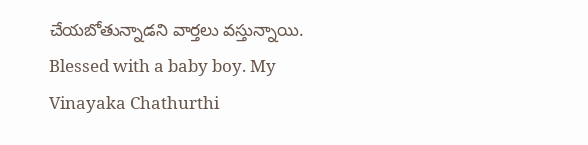చేయబోతున్నాడని వార్తలు వస్తున్నాయి.
Blessed with a baby boy. My Vinayaka Chathurthi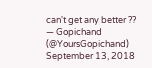can't get any better ??
— Gopichand (@YoursGopichand) September 13, 2018